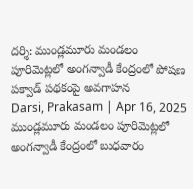దర్శి: ముండ్లమూరు మండలం పూరిమెట్లలో అంగన్వాడీ కేంద్రంలో పోషణ పక్వాడ్ పథకంపై అవగాహన
Darsi, Prakasam | Apr 16, 2025 ముండ్లమూరు మండలం పూరిమెట్లలో అంగన్వాడీ కేంద్రంలో బుధవారం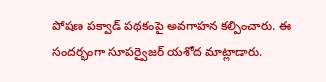పోషణ పక్వాడ్ పథకంపై అవగాహన కల్పించారు. ఈ సందర్భంగా సూపర్వైజర్ యశోద మాట్లాడారు.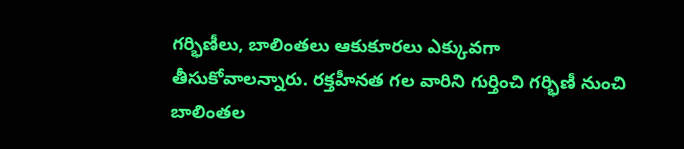గర్భిణీలు, బాలింతలు ఆకుకూరలు ఎక్కువగా తీసుకోవాలన్నారు. రక్తహీనత గల వారిని గుర్తించి గర్భిణీ నుంచి బాలింతల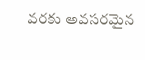వరకు అవసరమైన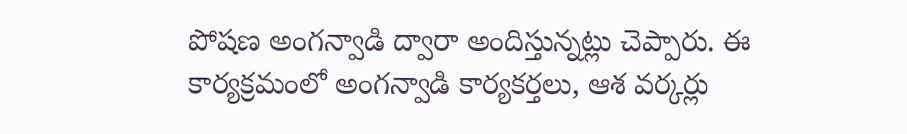పోషణ అంగన్వాడి ద్వారా అందిస్తున్నట్లు చెప్పారు. ఈ కార్యక్రమంలో అంగన్వాడి కార్యకర్తలు, ఆశ వర్కర్లు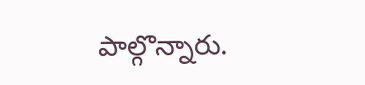పాల్గొన్నారు.